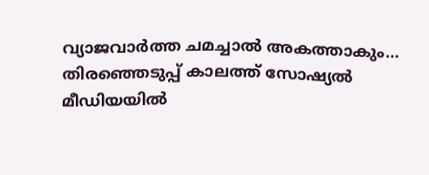വ്യാജവാർത്ത ചമച്ചാൽ അകത്താകും… തിരഞ്ഞെടുപ്പ് കാലത്ത് സോഷ്യൽ മീഡിയയിൽ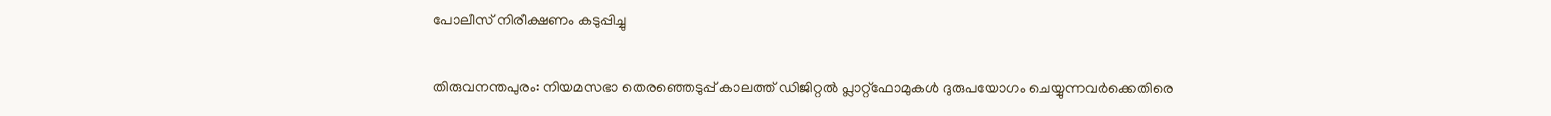പോലീസ് നിരീക്ഷണം കടുപ്പിച്ചു

തിരുവനന്തപുരം: നിയമസഭാ തെരഞ്ഞെടുപ്പ് കാലത്ത് ഡിജിറ്റൽ പ്ലാറ്റ്‌ഫോമുകൾ ദുരുപയോഗം ചെയ്യുന്നവർക്കെതിരെ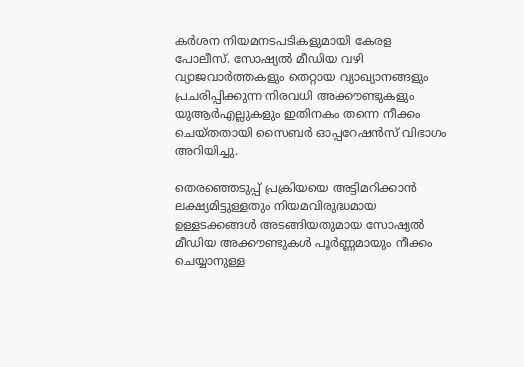കർശന നിയമനടപടികളുമായി കേരള പോലീസ്. സോഷ്യൽ മീഡിയ വഴി വ്യാജവാർത്തകളും തെറ്റായ വ്യാഖ്യാനങ്ങളും പ്രചരിപ്പിക്കുന്ന നിരവധി അക്കൗണ്ടുകളും യുആർഎല്ലുകളും ഇതിനകം തന്നെ നീക്കം ചെയ്തതായി സൈബർ ഓപ്പറേഷൻസ് വിഭാഗം അറിയിച്ചു.

തെരഞ്ഞെടുപ്പ് പ്രക്രിയയെ അട്ടിമറിക്കാൻ ലക്ഷ്യമിട്ടുള്ളതും നിയമവിരുദ്ധമായ ഉള്ളടക്കങ്ങൾ അടങ്ങിയതുമായ സോഷ്യൽ മീഡിയ അക്കൗണ്ടുകൾ പൂർണ്ണമായും നീക്കം ചെയ്യാനുള്ള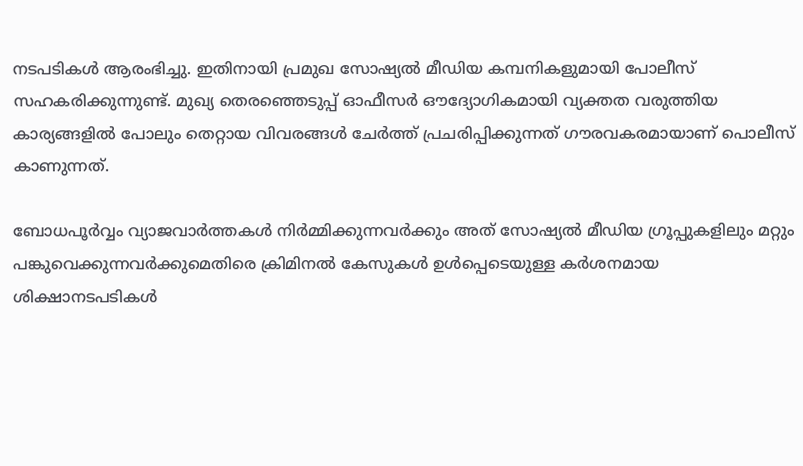നടപടികൾ ആരംഭിച്ചു. ഇതിനായി പ്രമുഖ സോഷ്യൽ മീഡിയ കമ്പനികളുമായി പോലീസ് സഹകരിക്കുന്നുണ്ട്. മുഖ്യ തെരഞ്ഞെടുപ്പ് ഓഫീസർ ഔദ്യോഗികമായി വ്യക്തത വരുത്തിയ കാര്യങ്ങളിൽ പോലും തെറ്റായ വിവരങ്ങൾ ചേർത്ത് പ്രചരിപ്പിക്കുന്നത് ഗൗരവകരമായാണ് പൊലീസ് കാണുന്നത്.

ബോധപൂർവ്വം വ്യാജവാർത്തകൾ നിർമ്മിക്കുന്നവർക്കും അത് സോഷ്യൽ മീഡിയ ഗ്രൂപ്പുകളിലും മറ്റും പങ്കുവെക്കുന്നവർക്കുമെതിരെ ക്രിമിനൽ കേസുകൾ ഉൾപ്പെടെയുള്ള കർശനമായ ശിക്ഷാനടപടികൾ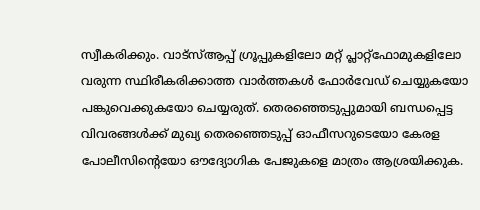സ്വീകരിക്കും. വാട്സ്ആപ്പ് ഗ്രൂപ്പുകളിലോ മറ്റ് പ്ലാറ്റ്‌ഫോമുകളിലോ വരുന്ന സ്ഥിരീകരിക്കാത്ത വാർത്തകൾ ഫോർവേഡ് ചെയ്യുകയോ പങ്കുവെക്കുകയോ ചെയ്യരുത്. തെരഞ്ഞെടുപ്പുമായി ബന്ധപ്പെട്ട വിവരങ്ങൾക്ക് മുഖ്യ തെരഞ്ഞെടുപ്പ് ഓഫീസറുടെയോ കേരള പോലീസിന്റെയോ ഔദ്യോഗിക പേജുകളെ മാത്രം ആശ്രയിക്കുക.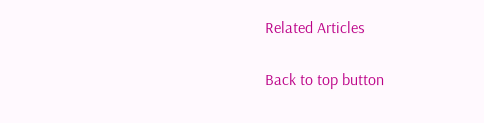Related Articles

Back to top button